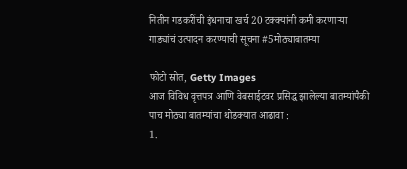नितीन गडकरींची इंधनाचा खर्च 20 टक्क्यांनी कमी करणाऱ्या गाड्यांचं उत्पादन करण्याची सूचना #5मोठ्याबातम्या

फोटो स्रोत, Getty Images
आज विविध वृत्तपत्र आणि वेबसाईटवर प्रसिद्ध झालेल्या बातम्यांपैकी पाच मोठ्या बातम्यांचा थोडक्यात आढावा :
1.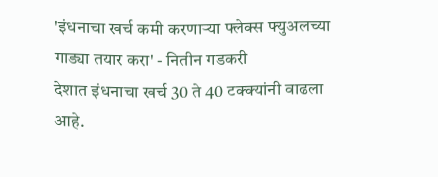'इंधनाचा खर्च कमी करणाऱ्या फ्लेक्स फ्युअलच्या गाड्या तयार करा' - नितीन गडकरी
देशात इंधनाचा खर्च 30 ते 40 टक्क्यांनी वाढला आहे.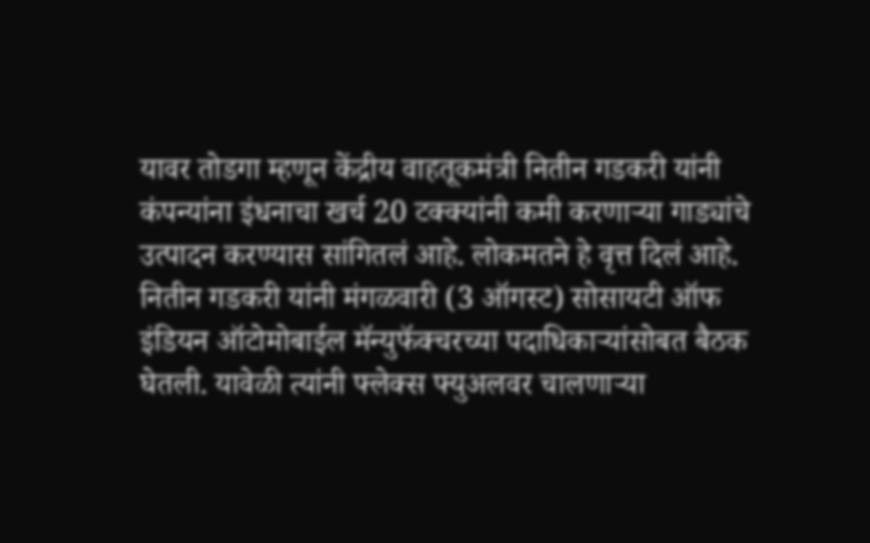यावर तोडगा म्हणून केंद्रीय वाहतूकमंत्री नितीन गडकरी यांनी कंपन्यांना इंधनाचा खर्च 20 टक्क्यांनी कमी करणाऱ्या गाड्यांचे उत्पादन करण्यास सांगितलं आहे. लोकमतने हे वृत्त दिलं आहे.
नितीन गडकरी यांनी मंगळवारी (3 ऑगस्ट) सोसायटी ऑफ इंडियन ऑटोमोबाईल मॅन्युफॅक्चरच्या पदाधिकाऱ्यांसोबत बैठक घेतली. यावेळी त्यांनी फ्लेक्स फ्युअलवर चालणाऱ्या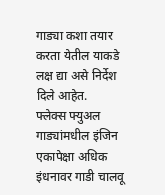गाड्या कशा तयार करता येतील याकडे लक्ष द्या असे निर्देश दिले आहेत.
फ्लेक्स फ्युअल गाड्यांमधील इंजिन एकापेक्षा अधिक इंधनावर गाडी चालवू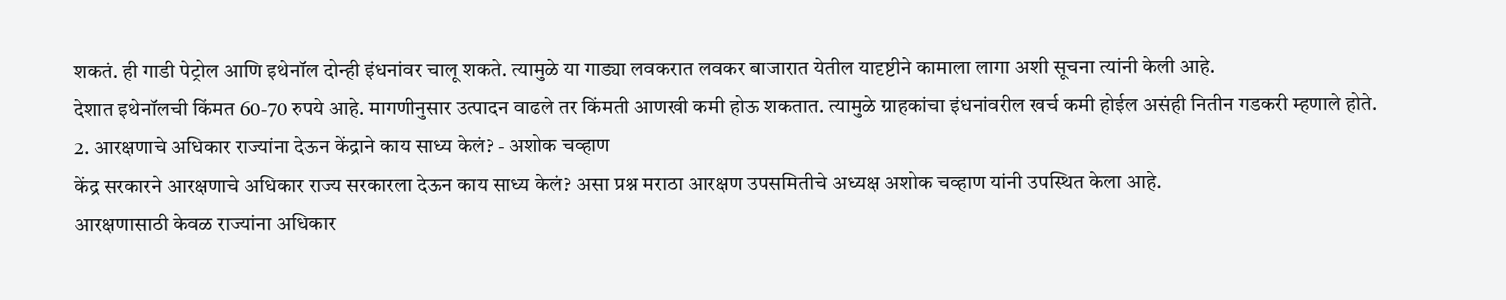शकतं. ही गाडी पेट्रोल आणि इथेनॉल दोन्ही इंधनांवर चालू शकते. त्यामुळे या गाड्या लवकरात लवकर बाजारात येतील यादृष्टीने कामाला लागा अशी सूचना त्यांनी केली आहे.
देशात इथेनॉलची किंमत 60-70 रुपये आहे. मागणीनुसार उत्पादन वाढले तर किंमती आणखी कमी होऊ शकतात. त्यामुळे ग्राहकांचा इंधनांवरील खर्च कमी होईल असंही नितीन गडकरी म्हणाले होते.
2. आरक्षणाचे अधिकार राज्यांना देऊन केंद्राने काय साध्य केलं? - अशोक चव्हाण
केंद्र सरकारने आरक्षणाचे अधिकार राज्य सरकारला देऊन काय साध्य केलं? असा प्रश्न मराठा आरक्षण उपसमितीचे अध्यक्ष अशोक चव्हाण यांनी उपस्थित केला आहे.
आरक्षणासाठी केवळ राज्यांना अधिकार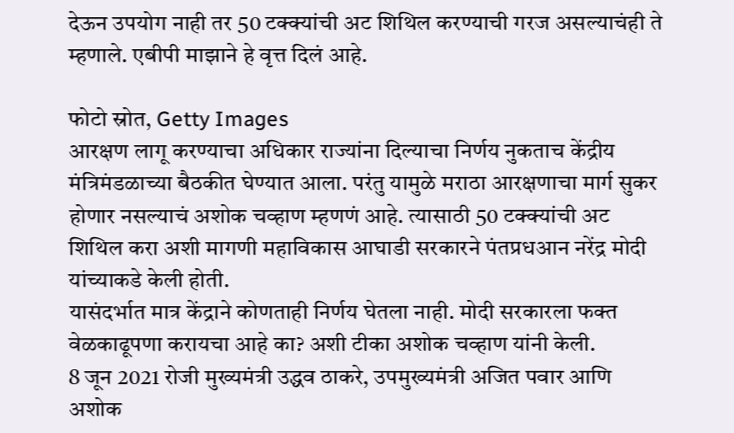देऊन उपयोग नाही तर 50 टक्क्यांची अट शिथिल करण्याची गरज असल्याचंही ते म्हणाले. एबीपी माझाने हे वृत्त दिलं आहे.

फोटो स्रोत, Getty Images
आरक्षण लागू करण्याचा अधिकार राज्यांना दिल्याचा निर्णय नुकताच केंद्रीय मंत्रिमंडळाच्या बैठकीत घेण्यात आला. परंतु यामुळे मराठा आरक्षणाचा मार्ग सुकर होणार नसल्याचं अशोक चव्हाण म्हणणं आहे. त्यासाठी 50 टक्क्यांची अट शिथिल करा अशी मागणी महाविकास आघाडी सरकारने पंतप्रधआन नरेंद्र मोदी यांच्याकडे केली होती.
यासंदर्भात मात्र केंद्राने कोणताही निर्णय घेतला नाही. मोदी सरकारला फक्त वेळकाढूपणा करायचा आहे का? अशी टीका अशोक चव्हाण यांनी केली.
8 जून 2021 रोजी मुख्यमंत्री उद्धव ठाकरे, उपमुख्यमंत्री अजित पवार आणि अशोक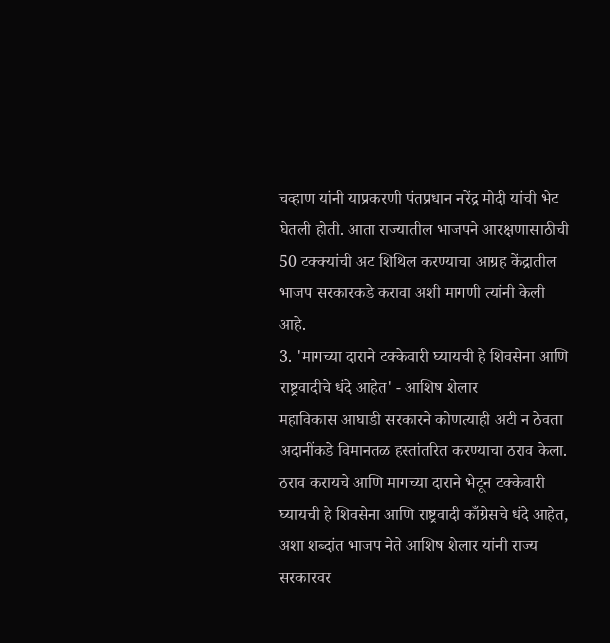चव्हाण यांनी याप्रकरणी पंतप्रधान नरेंद्र मोदी यांची भेट घेतली होती. आता राज्यातील भाजपने आरक्षणासाठीची 50 टक्क्यांची अट शिथिल करण्याचा आग्रह केंद्रातील भाजप सरकारकडे करावा अशी मागणी त्यांनी केली आहे.
3. 'मागच्या दाराने टक्केवारी घ्यायची हे शिवसेना आणि राष्ट्रवादीचे धंदे आहेत' - आशिष शेलार
महाविकास आघाडी सरकारने कोणत्याही अटी न ठेवता अदानींकडे विमानतळ हस्तांतरित करण्याचा ठराव केला. ठराव करायचे आणि मागच्या दाराने भेटून टक्केवारी घ्यायची हे शिवसेना आणि राष्ट्रवादी काँग्रेसचे धंदे आहेत, अशा शब्दांत भाजप नेते आशिष शेलार यांनी राज्य सरकारवर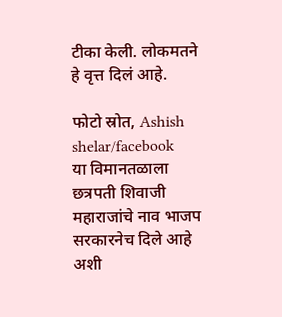टीका केली. लोकमतने हे वृत्त दिलं आहे.

फोटो स्रोत, Ashish shelar/facebook
या विमानतळाला छत्रपती शिवाजी महाराजांचे नाव भाजप सरकारनेच दिले आहे अशी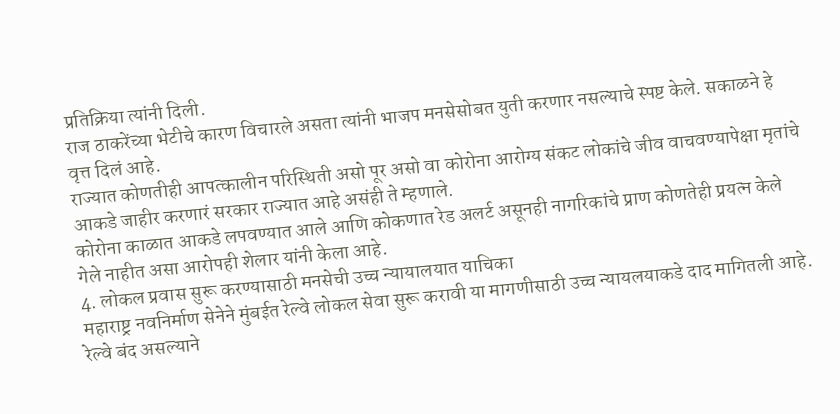प्रतिक्रिया त्यांनी दिली.
राज ठाकरेंच्या भेटीचे कारण विचारले असता त्यांनी भाजप मनसेसोबत युती करणार नसल्याचे स्पष्ट केले. सकाळने हे वृत्त दिलं आहे.
राज्यात कोणतीही आपत्कालीन परिस्थिती असो पूर असो वा कोरोना आरोग्य संकट लोकांचे जीव वाचवण्यापेक्षा मृतांचे आकडे जाहीर करणारं सरकार राज्यात आहे असंही ते म्हणाले.
कोरोना काळात आकडे लपवण्यात आले आणि कोकणात रेड अलर्ट असूनही नागरिकांचे प्राण कोणतेही प्रयत्न केले गेले नाहीत असा आरोपही शेलार यांनी केला आहे.
4. लोकल प्रवास सुरू करण्यासाठी मनसेची उच्च न्यायालयात याचिका
महाराष्ट्र नवनिर्माण सेनेने मुंबईत रेल्वे लोकल सेवा सुरू करावी या मागणीसाठी उच्च न्यायलयाकडे दाद मागितली आहे. रेल्वे बंद असल्याने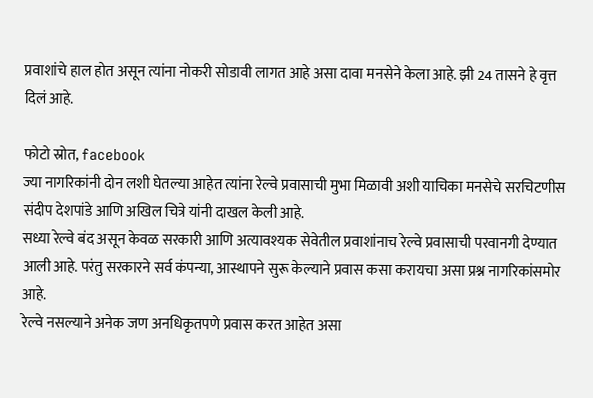प्रवाशांचे हाल होत असून त्यांना नोकरी सोडावी लागत आहे असा दावा मनसेने केला आहे. झी 24 तासने हे वृत्त दिलं आहे.

फोटो स्रोत, facebook
ज्या नागरिकांनी दोन लशी घेतल्या आहेत त्यांना रेल्वे प्रवासाची मुभा मिळावी अशी याचिका मनसेचे सरचिटणीस संदीप देशपांडे आणि अखिल चित्रे यांनी दाखल केली आहे.
सध्या रेल्वे बंद असून केवळ सरकारी आणि अत्यावश्यक सेवेतील प्रवाशांनाच रेल्वे प्रवासाची परवानगी देण्यात आली आहे. परंतु सरकारने सर्व कंपन्या, आस्थापने सुरू केल्याने प्रवास कसा करायचा असा प्रश्न नागरिकांसमोर आहे.
रेल्वे नसल्याने अनेक जण अनधिकृतपणे प्रवास करत आहेत असा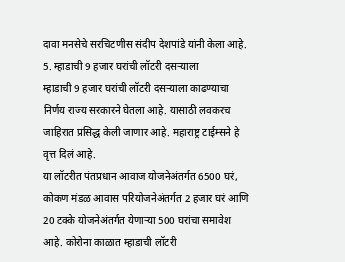दावा मनसेचे सरचिटणीस संदीप देशपांडे यांनी केला आहे.
5. म्हाडाची 9 हजार घरांची लॉटरी दसऱ्याला
म्हाडाची 9 हजार घरांची लॉटरी दसऱ्याला काढण्याचा निर्णय राज्य सरकारने घेतला आहे. यासाठी लवकरच जाहिरात प्रसिद्ध केली जाणार आहे. महाराष्ट्र टाईम्सने हे वृत्त दिलं आहे.
या लॉटरीत पंतप्रधान आवाज योजनेअंतर्गत 6500 घरं, कोकण मंडळ आवास परियोजनेअंतर्गत 2 हजार घरं आणि 20 टक्के योजनेअंतर्गत येणाऱ्या 500 घरांचा समावेश आहे. कोरोना काळात म्हाडाची लॉटरी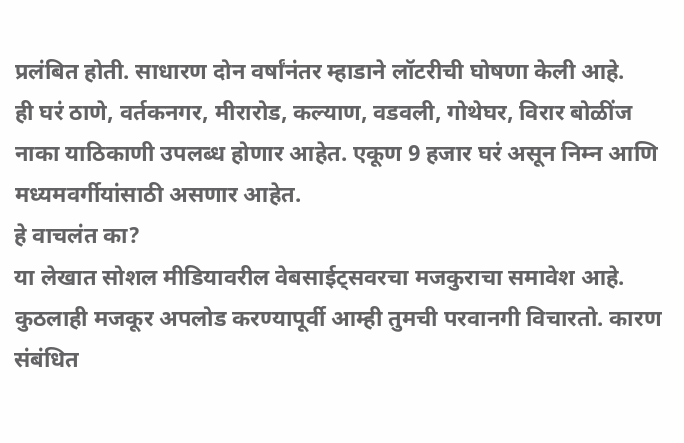प्रलंबित होती. साधारण दोन वर्षांनंतर म्हाडाने लॉटरीची घोषणा केली आहे.
ही घरं ठाणे, वर्तकनगर, मीरारोड, कल्याण, वडवली, गोथेघर, विरार बोळींज नाका याठिकाणी उपलब्ध होणार आहेत. एकूण 9 हजार घरं असून निम्न आणि मध्यमवर्गीयांसाठी असणार आहेत.
हे वाचलंत का?
या लेखात सोशल मीडियावरील वेबसाईट्सवरचा मजकुराचा समावेश आहे. कुठलाही मजकूर अपलोड करण्यापूर्वी आम्ही तुमची परवानगी विचारतो. कारण संबंधित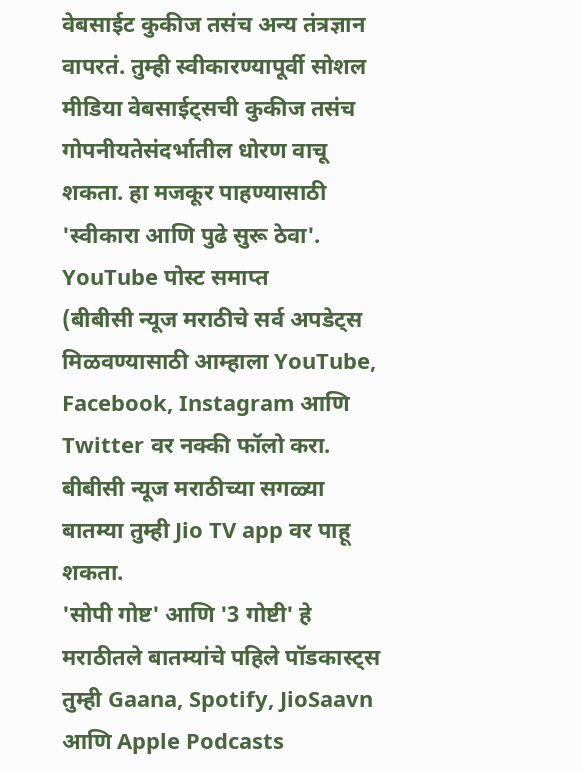वेबसाईट कुकीज तसंच अन्य तंत्रज्ञान वापरतं. तुम्ही स्वीकारण्यापूर्वी सोशल मीडिया वेबसाईट्सची कुकीज तसंच गोपनीयतेसंदर्भातील धोरण वाचू शकता. हा मजकूर पाहण्यासाठी 'स्वीकारा आणि पुढे सुरू ठेवा'.
YouTube पोस्ट समाप्त
(बीबीसी न्यूज मराठीचे सर्व अपडेट्स मिळवण्यासाठी आम्हाला YouTube, Facebook, Instagram आणि Twitter वर नक्की फॉलो करा.
बीबीसी न्यूज मराठीच्या सगळ्या बातम्या तुम्ही Jio TV app वर पाहू शकता.
'सोपी गोष्ट' आणि '3 गोष्टी' हे मराठीतले बातम्यांचे पहिले पॉडकास्ट्स तुम्ही Gaana, Spotify, JioSaavn आणि Apple Podcasts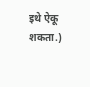इथे ऐकू शकता.)